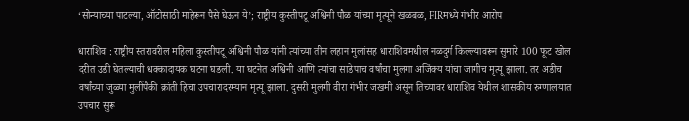‘सोन्याच्या पाटल्या, ऑटोसाठी माहेरून पैसे घेऊन ये’; राष्ट्रीय कुस्तीपटू अश्विनी पौळ यांच्या मृत्यूने खळबळ, FIRमध्ये गंभीर आरोप

धाराशिव : राष्ट्रीय स्तरावरील महिला कुस्तीपटू अश्विनी पौळ यांनी त्यांच्या तीन लहान मुलांसह धाराशिवमधील नळदुर्ग किल्ल्यावरून सुमारे 100 फूट खोल दरीत उडी घेतल्याची धक्कादायक घटना घडली. या घटनेत अश्विनी आणि त्यांचा साडेपाच वर्षांचा मुलगा अजिंक्य यांचा जागीच मृत्यू झाला. तर अडीच वर्षांच्या जुळ्या मुलींपैकी क्रांती हिचा उपचारादरम्यान मृत्यू झाला. दुसरी मुलगी वीरा गंभीर जखमी असून तिच्यावर धाराशिव येथील शासकीय रुग्णालयात उपचार सुरू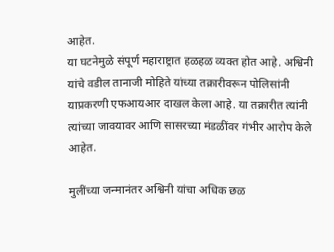आहेत.
या घटनेमुळे संपूर्ण महाराष्ट्रात हळहळ व्यक्त होत आहे. अश्विनी यांचे वडील तानाजी मोहिते यांच्या तक्रारीवरून पोलिसांनी याप्रकरणी एफआयआर दाखल केला आहे. या तक्रारीत त्यांनी त्यांच्या जावयावर आणि सासरच्या मंडळींवर गंभीर आरोप केले आहेत.

मुलींच्या जन्मानंतर अश्विनी यांचा अधिक छळ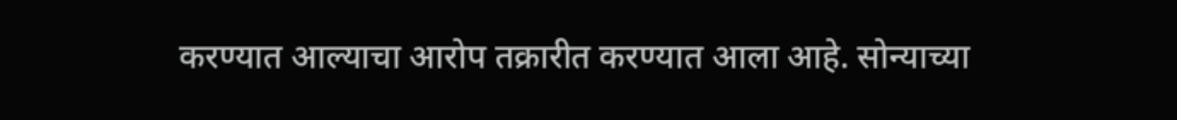करण्यात आल्याचा आरोप तक्रारीत करण्यात आला आहे. सोन्याच्या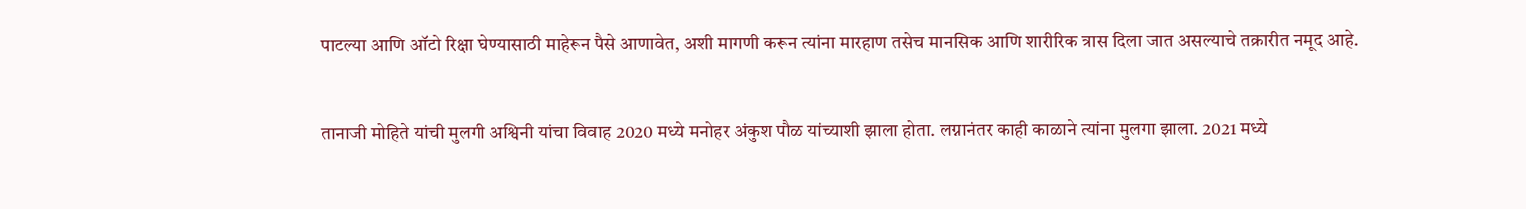पाटल्या आणि ऑटो रिक्षा घेण्यासाठी माहेरून पैसे आणावेत, अशी मागणी करून त्यांना मारहाण तसेच मानसिक आणि शारीरिक त्रास दिला जात असल्याचे तक्रारीत नमूद आहे.


तानाजी मोहिते यांची मुलगी अश्विनी यांचा विवाह 2020 मध्ये मनोहर अंकुश पौळ यांच्याशी झाला होता. लग्नानंतर काही काळाने त्यांना मुलगा झाला. 2021 मध्ये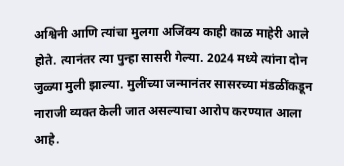अश्विनी आणि त्यांचा मुलगा अजिंक्य काही काळ माहेरी आले होते. त्यानंतर त्या पुन्हा सासरी गेल्या. 2024 मध्ये त्यांना दोन जुळ्या मुली झाल्या. मुलींच्या जन्मानंतर सासरच्या मंडळींकडून नाराजी व्यक्त केली जात असल्याचा आरोप करण्यात आला आहे.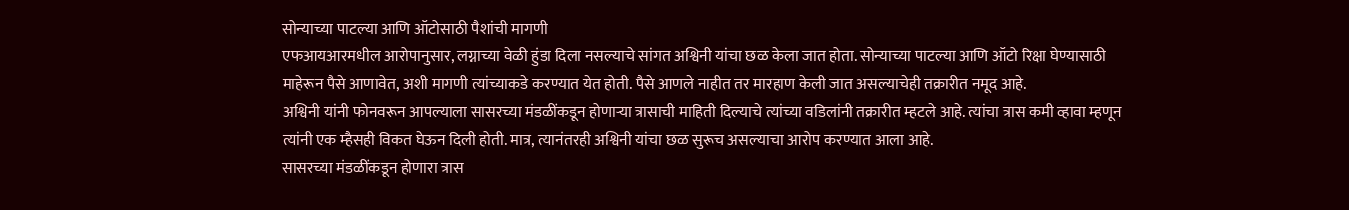सोन्याच्या पाटल्या आणि ऑटोसाठी पैशांची मागणी
एफआयआरमधील आरोपानुसार, लग्नाच्या वेळी हुंडा दिला नसल्याचे सांगत अश्विनी यांचा छळ केला जात होता. सोन्याच्या पाटल्या आणि ऑटो रिक्षा घेण्यासाठी माहेरून पैसे आणावेत, अशी मागणी त्यांच्याकडे करण्यात येत होती. पैसे आणले नाहीत तर मारहाण केली जात असल्याचेही तक्रारीत नमूद आहे.
अश्विनी यांनी फोनवरून आपल्याला सासरच्या मंडळींकडून होणाऱ्या त्रासाची माहिती दिल्याचे त्यांच्या वडिलांनी तक्रारीत म्हटले आहे. त्यांचा त्रास कमी व्हावा म्हणून त्यांनी एक म्हैसही विकत घेऊन दिली होती. मात्र, त्यानंतरही अश्विनी यांचा छळ सुरूच असल्याचा आरोप करण्यात आला आहे.
सासरच्या मंडळींकडून होणारा त्रास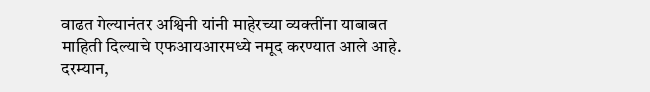वाढत गेल्यानंतर अश्विनी यांनी माहेरच्या व्यक्तींना याबाबत माहिती दिल्याचे एफआयआरमध्ये नमूद करण्यात आले आहे. दरम्यान,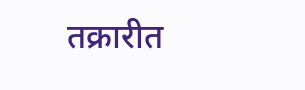तक्रारीत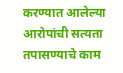करण्यात आलेल्या आरोपांची सत्यता तपासण्याचे काम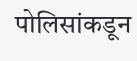पोलिसांकडून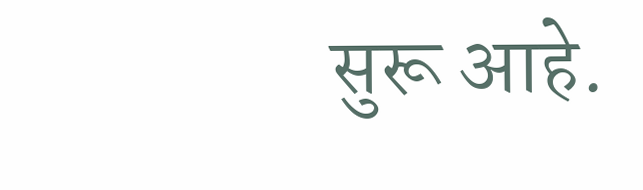सुरू आहे.